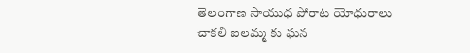తెలంగాణ సాయుధ పోరాట యోధురాలు చాకలి ఐలమ్మ కు ఘన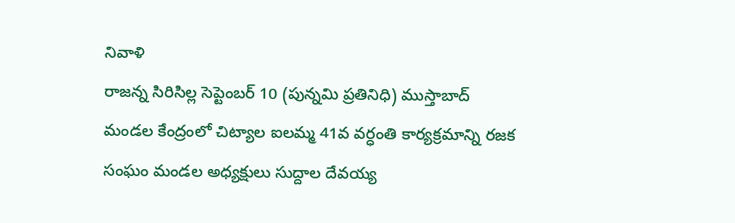నివాళి
రాజన్న సిరిసిల్ల సెప్టెంబర్ 10 (పున్నమి ప్రతినిధి) ముస్తాబాద్ మండల కేంద్రంలో చిట్యాల ఐలమ్మ 41వ వర్ధంతి కార్యక్రమాన్ని రజక సంఘం మండల అధ్యక్షులు సుద్దాల దేవయ్య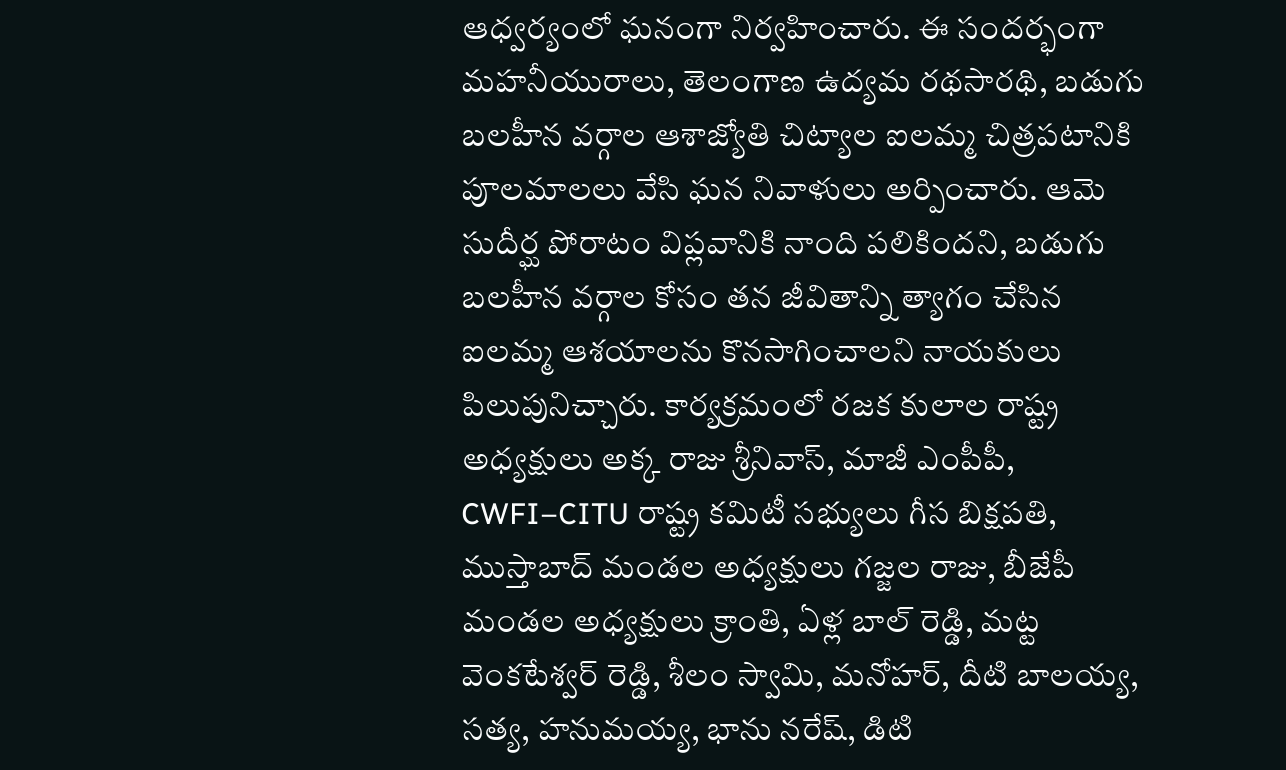ఆధ్వర్యంలో ఘనంగా నిర్వహించారు. ఈ సందర్భంగా మహనీయురాలు, తెలంగాణ ఉద్యమ రథసారథి, బడుగు బలహీన వర్గాల ఆశాజ్యోతి చిట్యాల ఐలమ్మ చిత్రపటానికి పూలమాలలు వేసి ఘన నివాళులు అర్పించారు. ఆమె సుదీర్ఘ పోరాటం విప్లవానికి నాంది పలికిందని, బడుగు బలహీన వర్గాల కోసం తన జీవితాన్ని త్యాగం చేసిన ఐలమ్మ ఆశయాలను కొనసాగించాలని నాయకులు పిలుపునిచ్చారు. కార్యక్రమంలో రజక కులాల రాష్ట్ర అధ్యక్షులు అక్క రాజు శ్రీనివాస్, మాజీ ఎంపీపీ, CWFI–CITU రాష్ట్ర కమిటీ సభ్యులు గీస బిక్షపతి, ముస్తాబాద్ మండల అధ్యక్షులు గజ్జల రాజు, బీజేపీ మండల అధ్యక్షులు క్రాంతి, ఏళ్ల బాల్ రెడ్డి, మట్ట వెంకటేశ్వర్ రెడ్డి, శీలం స్వామి, మనోహర్, దీటి బాలయ్య, సత్య, హనుమయ్య, భాను నరేష్, డిటి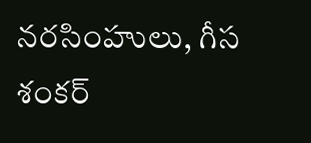నరసింహులు, గీస శంకర్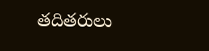తదితరులు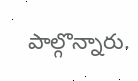పాల్గొన్నారు.